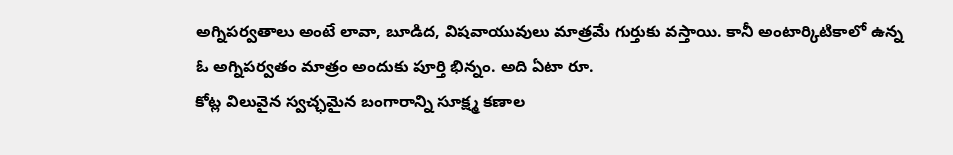అగ్నిపర్వతాలు అంటే లావా, బూడిద, విషవాయువులు మాత్రమే గుర్తుకు వస్తాయి. కానీ అంటార్కిటికాలో ఉన్న ఓ అగ్నిపర్వతం మాత్రం అందుకు పూర్తి భిన్నం. అది ఏటా రూ.
కోట్ల విలువైన స్వచ్ఛమైన బంగారాన్ని సూక్ష్మ కణాల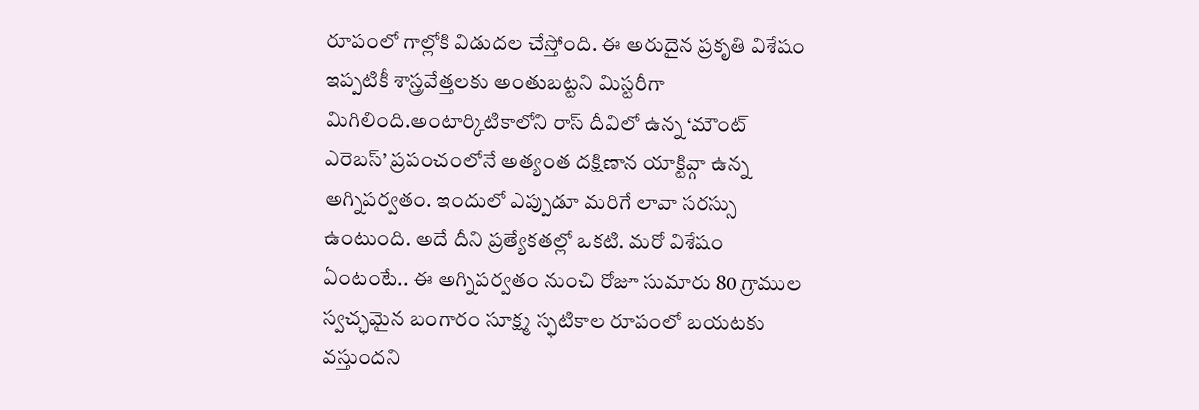రూపంలో గాల్లోకి విడుదల చేస్తోంది. ఈ అరుదైన ప్రకృతి విశేషం ఇప్పటికీ శాస్త్రవేత్తలకు అంతుబట్టని మిస్టరీగా మిగిలింది.అంటార్కిటికాలోని రాస్ దీవిలో ఉన్న ‘మౌంట్ ఎరెబస్’ ప్రపంచంలోనే అత్యంత దక్షిణాన యాక్టివ్గా ఉన్న అగ్నిపర్వతం. ఇందులో ఎప్పుడూ మరిగే లావా సరస్సు ఉంటుంది. అదే దీని ప్రత్యేకతల్లో ఒకటి. మరో విశేషం ఏంటంటే.. ఈ అగ్నిపర్వతం నుంచి రోజూ సుమారు 80 గ్రాముల స్వచ్ఛమైన బంగారం సూక్ష్మ స్ఫటికాల రూపంలో బయటకు వస్తుందని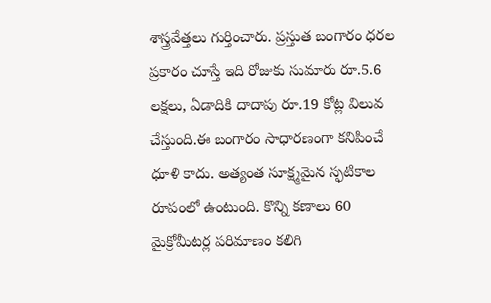శాస్త్రవేత్తలు గుర్తించారు. ప్రస్తుత బంగారం ధరల ప్రకారం చూస్తే ఇది రోజుకు సుమారు రూ.5.6 లక్షలు, ఏడాదికి దాదాపు రూ.19 కోట్ల విలువ చేస్తుంది.ఈ బంగారం సాధారణంగా కనిపించే ధూళి కాదు. అత్యంత సూక్ష్మమైన స్ఫటికాల రూపంలో ఉంటుంది. కొన్ని కణాలు 60 మైక్రోమీటర్ల పరిమాణం కలిగి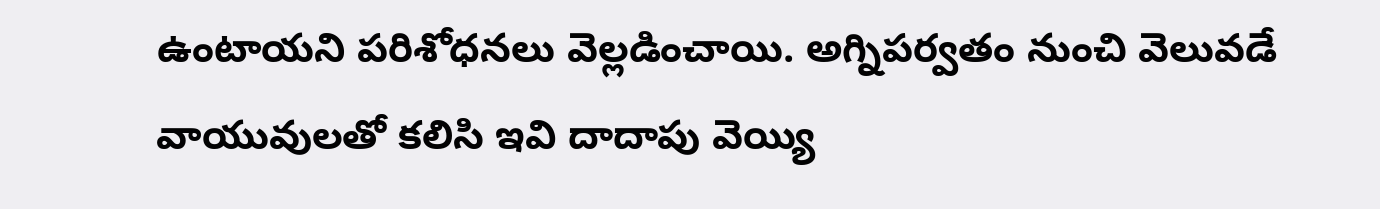ఉంటాయని పరిశోధనలు వెల్లడించాయి. అగ్నిపర్వతం నుంచి వెలువడే వాయువులతో కలిసి ఇవి దాదాపు వెయ్యి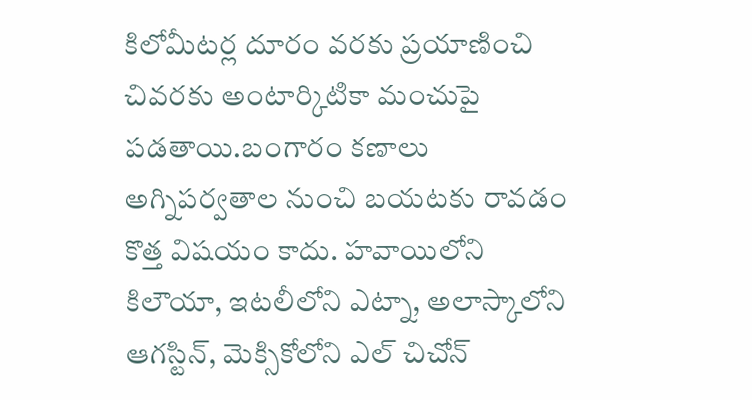కిలోమీటర్ల దూరం వరకు ప్రయాణించి చివరకు అంటార్కిటికా మంచుపై పడతాయి.బంగారం కణాలు అగ్నిపర్వతాల నుంచి బయటకు రావడం కొత్త విషయం కాదు. హవాయిలోని కిలౌయా, ఇటలీలోని ఎట్నా, అలాస్కాలోని ఆగస్టిన్, మెక్సికోలోని ఎల్ చిచోన్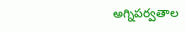అగ్నిపర్వతాల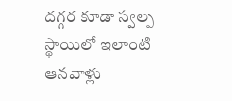దగ్గర కూడా స్వల్ప స్థాయిలో ఇలాంటి ఆనవాళ్లు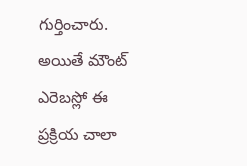గుర్తించారు. అయితే మౌంట్ ఎరెబస్లో ఈ ప్రక్రియ చాలా